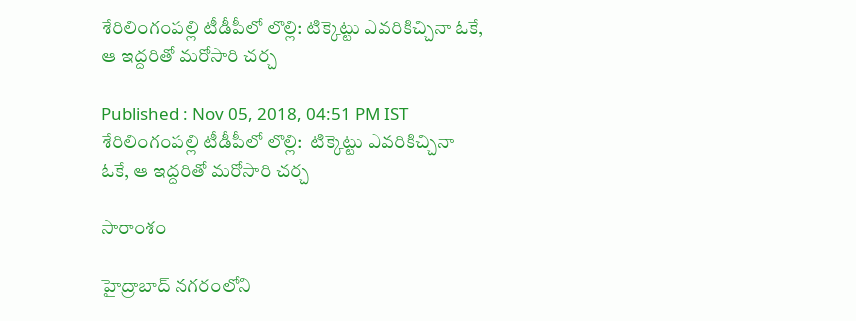శేరిలింగంపల్లి టీడీపీలో లొల్లి: టిక్కెట్టు ఎవరికిచ్చినా ఓకే, ఆ ఇద్దరితో మరోసారి చర్చ

Published : Nov 05, 2018, 04:51 PM IST
శేరిలింగంపల్లి టీడీపీలో లొల్లి:  టిక్కెట్టు ఎవరికిచ్చినా ఓకే, ఆ ఇద్దరితో మరోసారి చర్చ

సారాంశం

హైద్రాబాద్ నగరంలోని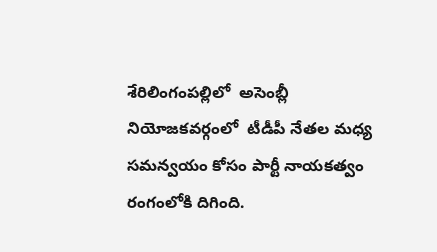శేరిలింగంపల్లిలో  అసెంబ్లీ నియోజకవర్గంలో  టీడీపీ నేతల మధ్య సమన్వయం కోసం పార్టీ నాయకత్వం రంగంలోకి దిగింది.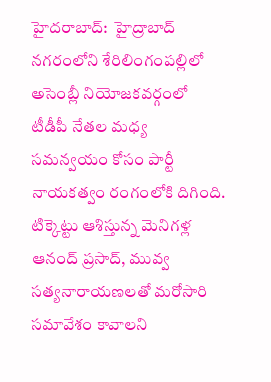హైదరాబాద్:  హైద్రాబాద్ నగరంలోని శేరిలింగంపల్లిలో  అసెంబ్లీ నియోజకవర్గంలో  టీడీపీ నేతల మధ్య సమన్వయం కోసం పార్టీ నాయకత్వం రంగంలోకి దిగింది. టిక్కెట్టు ఆశిస్తున్న మెనిగళ్ల ఆనంద్ ప్రసాద్, మువ్వ సత్యనారాయణలతో మరోసారి సమావేశం కావాలని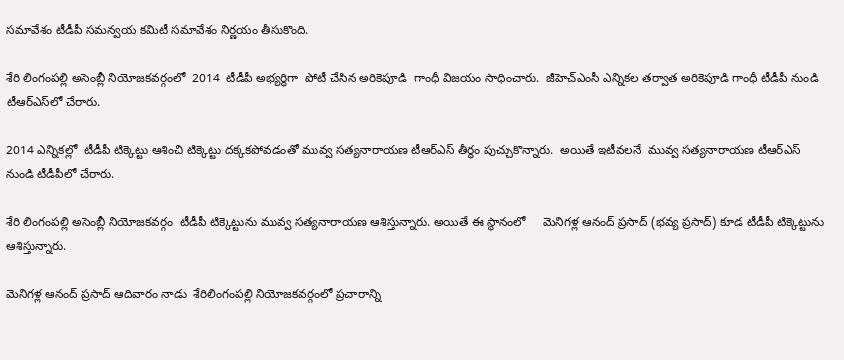సమావేశం టీడీపీ సమన్వయ కమిటీ సమావేశం నిర్ణయం తీసుకొంది.

శేరి లింగంపల్లి అసెంబ్లీ నియోజకవర్గంలో  2014  టీడీపీ అభ్యర్థిగా  పోటీ చేసిన అరికెపూడి  గాంధీ విజయం సాధించారు.  జీహెచ్ఎంసీ ఎన్నికల తర్వాత అరికెపూడి గాంధీ టీడీపీ నుండి  టీఆర్ఎస్‌లో చేరారు.

2014 ఎన్నికల్లో  టీడీపీ టిక్కెట్టు ఆశించి టిక్కెట్టు దక్కకపోవడంతో మువ్వ సత్యనారాయణ టీఆర్ఎస్ తీర్థం పుచ్చుకొన్నారు.  అయితే ఇటీవలనే  మువ్వ సత్యనారాయణ టీఆర్ఎస్ నుండి టీడీపీలో చేరారు.

శేరి లింగంపల్లి అసెంబ్లీ నియోజకవర్గం  టీడీపీ టిక్కెట్టును మువ్వ సత్యనారాయణ ఆశిస్తున్నారు. అయితే ఈ స్థానంలో     మెనిగళ్ల ఆనంద్ ప్రసాద్ (భవ్య ప్రసాద్) కూడ టీడీపీ టిక్కెట్టును ఆశిస్తున్నారు.

మెనిగళ్ల ఆనంద్ ప్రసాద్ ఆదివారం నాడు  శేరిలింగంపల్లి నియోజకవర్గంలో ప్రచారాన్ని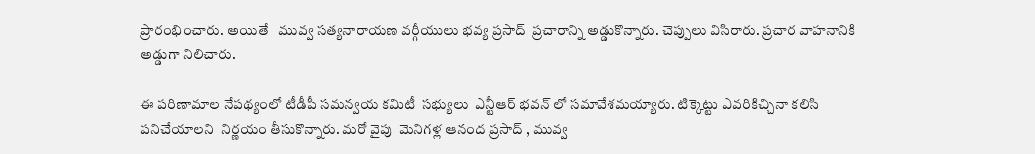ప్రారంభించారు. అయితే   మువ్వ సత్యనారాయణ వర్గీయులు భవ్య ప్రసాద్  ప్రచారాన్ని అడ్డుకొన్నారు. చెప్పులు విసిరారు. ప్రచార వాహనానికి అడ్డుగా నిలిచారు.

ఈ పరిణామాల నేపథ్యంలో టీడీపీ సమన్వయ కమిటీ  సభ్యులు  ఎన్టీఆర్ భవన్ లో సమావేశమయ్యారు. టిక్కెట్టు ఎవరికిచ్చినా కలిసి పనిచేయాలని  నిర్ణయం తీసుకొన్నారు. మరో వైపు  మెనిగళ్ల ఆనంద ప్రసాద్ , మువ్వ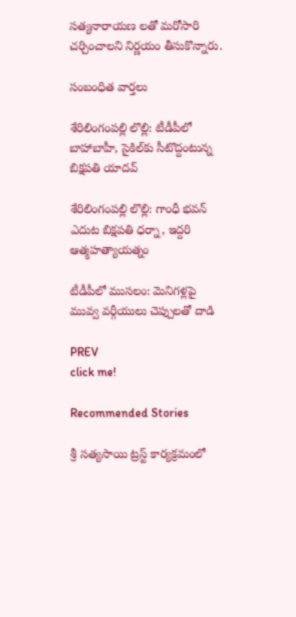సత్యనారాయణ లతో మరోసారి చర్చించాలని నిర్ణయం తీసుకొన్నారు.

సంబంధిత వార్తలు

శేరిలింగంపల్లి లొల్లి: టీడీపీలో బాహాబాహీ, సైకిల్‌కు సీటొద్దంటున్న బిక్షపతి యాదవ్

శేరిలింగంపల్లి లొల్లి: గాంధీ భవన్ ఎదుట బిక్షపతి ధర్నా, ఇద్దరి ఆత్మహత్యాయత్నం

టీడీపీలో ముసలం: మెనిగళ్లపై మువ్వ వర్గీయులు చెప్పులతో దాడి

PREV
click me!

Recommended Stories

శ్రీ సత్యసాయి ట్రస్ట్ కార్యక్రమంలో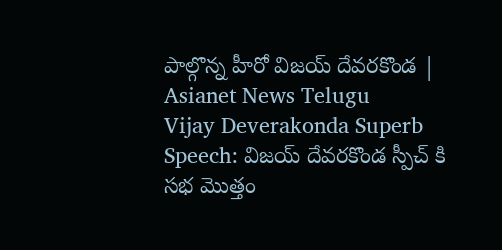పాల్గొన్న హీరో విజయ్ దేవరకొండ | Asianet News Telugu
Vijay Deverakonda Superb Speech: విజయ్ దేవరకొండ స్పీచ్ కి సభ మొత్తం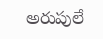అరుపులే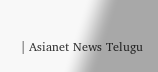| Asianet News Telugu